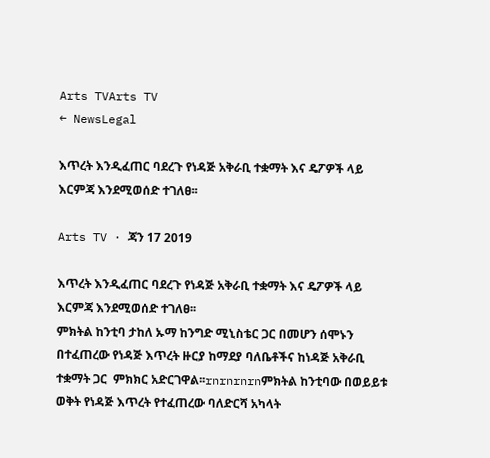Arts TVArts TV
← NewsLegal

እጥረት እንዲፈጠር ባደረጉ የነዳጅ አቅራቢ ተቋማት እና ዴፖዎች ላይ እርምጃ እንደሚወሰድ ተገለፀ፡፡

Arts TV · ጃን 17 2019

እጥረት እንዲፈጠር ባደረጉ የነዳጅ አቅራቢ ተቋማት እና ዴፖዎች ላይ እርምጃ እንደሚወሰድ ተገለፀ፡፡
ምክትል ከንቲባ ታከለ ኡማ ከንግድ ሚኒስቴር ጋር በመሆን ሰሞኑን በተፈጠረው የነዳጅ እጥረት ዙርያ ከማደያ ባለቤቶችና ከነዳጅ አቅራቢ ተቋማት ጋር  ምክክር አድርገዋል፡፡rnrnrnrnምክትል ከንቲባው በወይይቱ ወቅት የነዳጅ እጥረት የተፈጠረው ባለድርሻ አካላት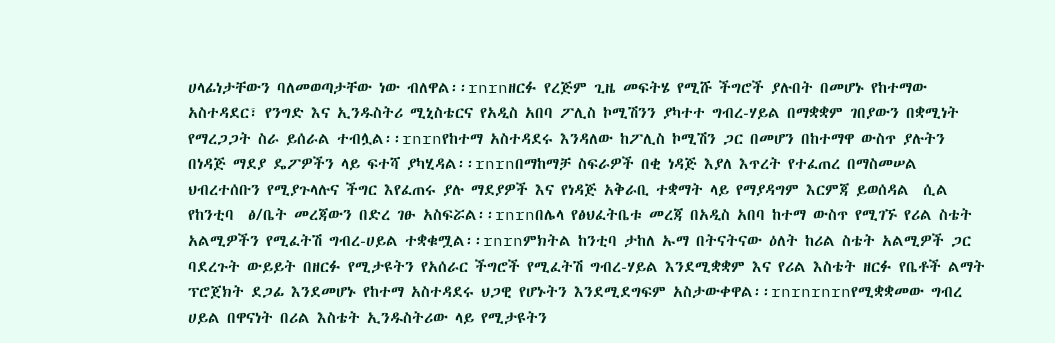ሀላፊነታቸውን ባለመወጣታቸው ነው ብለዋል፡፡rnrnዘርፉ የረጅም ጊዜ መፍትሄ የሚሹ ችግሮች ያሉበት በመሆኑ የከተማው አስተዳደር፣ የንግድ እና ኢንዱስትሪ ሚኒስቴርና የአዲስ አበባ ፖሊስ ኮሚሽንን ያካተተ ግብረ-ሃይል በማቋቋም ገበያውን በቋሚነት የማረጋጋት ስራ ይሰራል ተብሏል፡፡rnrnየከተማ አስተዳደሩ እንዳለው ከፖሊስ ኮሚሽን ጋር በመሆን በከተማዋ ውስጥ ያሉትን በነዳጅ ማደያ ዴፖዎችን ላይ ፍተሻ ያካሂዳል፡፡rnrnበማከማቻ ስፍራዎች በቂ ነዳጅ እያለ እጥረት የተፈጠረ በማስመሠል ህብረተሰቡን የሚያጉላሉና ችግር እየፈጠሩ ያሉ ማደያዎች እና የነዳጅ አቅራቢ ተቋማት ላይ የማያዳግም እርምጃ ይወሰዳል  ሲል የከንቲባ  ፅ/ቤት መረጃውን በድረ ገፁ አስፍሯል፡፡rnrnበሌላ የፅህፈትቤቱ መረጃ በአዲስ አበባ ከተማ ውስጥ የሚገኙ የሪል ስቴት አልሚዎችን የሚፈትሽ ግብረ-ሀይል ተቋቁሟል፡፡rnrnምክትል ከንቲባ ታከለ ኡማ በትናትናው ዕለት ከሪል ስቴት አልሚዎች ጋር ባደረጉት ውይይት በዘርፉ የሚታዩትን የአሰራር ችግሮች የሚፈትሽ ግብረ-ሃይል እንደሚቋቋም እና የሪል እስቴት ዘርፉ የቤቶች ልማት ፕሮጀክት ደጋፊ እንደመሆኑ የከተማ አስተዳደሩ ህጋዊ የሆኑትን እንደሚደግፍም አስታውቀዋል፡፡rnrnrnrnየሚቋቋመው ግብረ ሀይል በዋናነት በሪል እስቴት ኢንዱስትሪው ላይ የሚታዩትን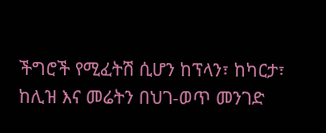ችግሮች የሚፈትሽ ሲሆን ከፕላን፣ ከካርታ፣ ከሊዝ እና መሬትን በህገ-ወጥ መንገድ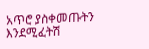አጥሮ ያስቀመጡትን እንደሚፈትሽ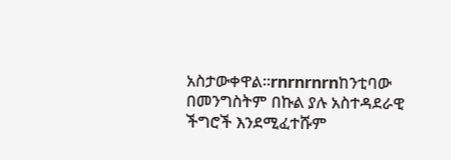አስታውቀዋል፡፡rnrnrnrnከንቲባው በመንግስትም በኩል ያሉ አስተዳደራዊ ችግሮች እንደሚፈተሹም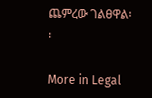ጨምረው ገልፀዋል፡፡

More in Legal